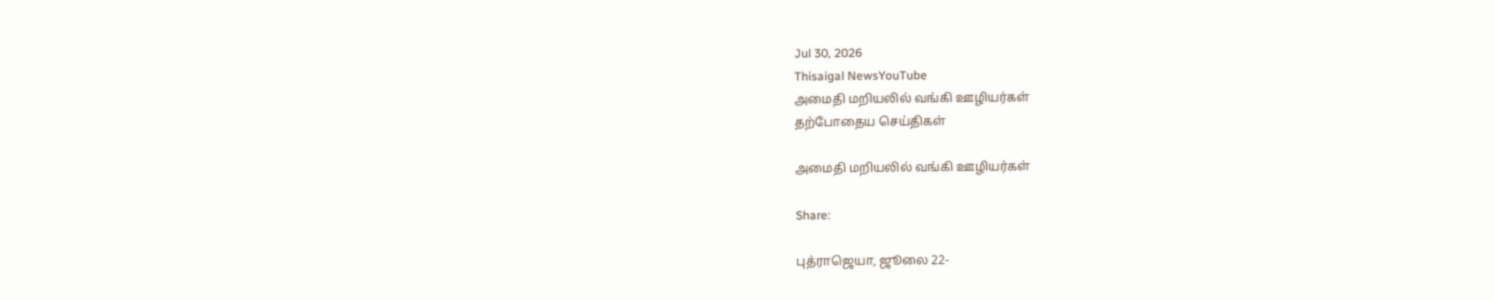Jul 30, 2026
Thisaigal NewsYouTube
அமைதி மறியலில் வங்கி ஊழியர்கள்
தற்போதைய செய்திகள்

அமைதி மறியலில் வங்கி ஊழியர்கள்

Share:

புத்ராஜெயா, ஜூலை 22-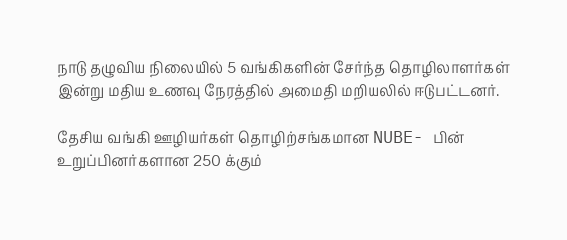நாடு தழுவிய நிலையில் 5 வங்கிகளின் சேர்ந்த தொழிலாளர்கள் இன்று மதிய உணவு நேரத்தில் அமைதி மறியலில் ஈடுபட்டனர்.

தேசிய வங்கி ஊழியர்கள் தொழிற்சங்கமான NUBE- பின் உறுப்பினர்களான 250 க்கும்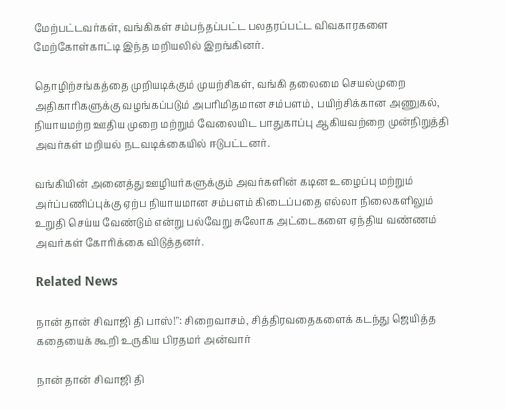மேற்பட்டவர்கள், வங்கிகள் சம்பந்தப்பட்ட பலதரப்பட்ட விவகாரகளை மேற்கோள்காட்டி இந்த மறியலில் இறங்கினர்.

தொழிற்சங்கத்தை முறியடிக்கும் முயற்சிகள், வங்கி தலைமை செயல்முறை அதிகாரிகளுக்கு வழங்கப்படும் அபரிமிதமான சம்பளம், பயிற்சிக்கான அணுகல், நியாயமற்ற ஊதிய முறை மற்றும் வேலையிட பாதுகாப்பு ஆகியவற்றை முன்நிறுத்தி அவர்கள் மறியல் நடவடிக்கையில் ஈடுபட்டனர்.

வங்கியின் அனைத்து ஊழியர்களுக்கும் அவர்களின் கடின உழைப்பு மற்றும் அர்ப்பணிப்புக்கு ஏற்ப நியாயமான சம்பளம் கிடைப்பதை எல்லா நிலைகளிலும் உறுதி செய்ய வேண்டும் என்று பல்வேறு சுலோக அட்டைகளை ஏந்திய வண்ணம் அவர்கள் கோரிக்கை விடுத்தனர்.

Related News

நான் தான் சிவாஜி தி பாஸ்!": சிறைவாசம், சித்திரவதைகளைக் கடந்து ஜெயித்த கதையைக் கூறி உருகிய பிரதமர் அன்வார்

நான் தான் சிவாஜி தி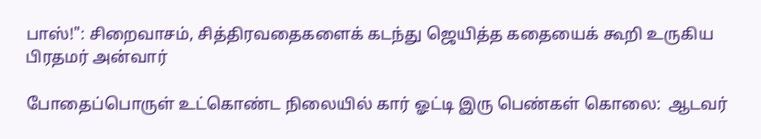பாஸ்!": சிறைவாசம், சித்திரவதைகளைக் கடந்து ஜெயித்த கதையைக் கூறி உருகிய பிரதமர் அன்வார்

போதைப்பொருள் உட்கொண்ட நிலையில் கார் ஓட்டி இரு பெண்கள் கொலை:  ஆடவர்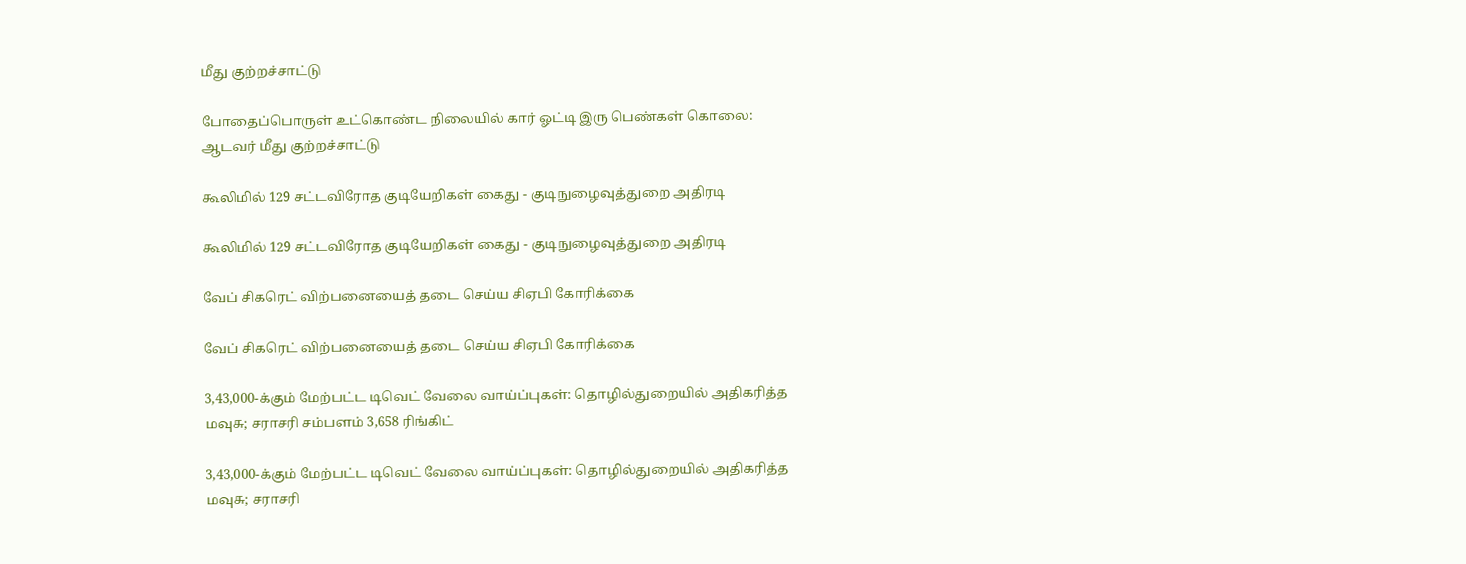மீது குற்றச்சாட்டு

போதைப்பொருள் உட்கொண்ட நிலையில் கார் ஓட்டி இரு பெண்கள் கொலை: ஆடவர் மீது குற்றச்சாட்டு

கூலிமில் 129 சட்டவிரோத குடியேறிகள் கைது - குடிநுழைவுத்துறை அதிரடி

கூலிமில் 129 சட்டவிரோத குடியேறிகள் கைது - குடிநுழைவுத்துறை அதிரடி

வேப் சிகரெட் விற்பனையைத் தடை செய்ய சிஏபி கோரிக்கை

வேப் சிகரெட் விற்பனையைத் தடை செய்ய சிஏபி கோரிக்கை

3,43,000-க்கும் மேற்பட்ட டிவெட் வேலை வாய்ப்புகள்: தொழில்துறையில் அதிகரித்த மவுசு; சராசரி சம்பளம் 3,658 ரிங்கிட்

3,43,000-க்கும் மேற்பட்ட டிவெட் வேலை வாய்ப்புகள்: தொழில்துறையில் அதிகரித்த மவுசு; சராசரி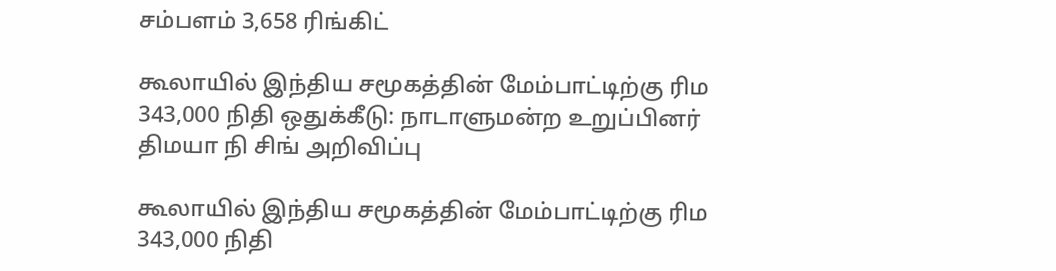சம்பளம் 3,658 ரிங்கிட்

கூலாயில் இந்திய சமூகத்தின் மேம்பாட்டிற்கு ரிம 343,000 நிதி ஒதுக்கீடு: நாடாளுமன்ற உறுப்பினர் திமயா நி சிங் அறிவிப்பு

கூலாயில் இந்திய சமூகத்தின் மேம்பாட்டிற்கு ரிம 343,000 நிதி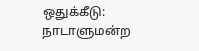ஒதுக்கீடு: நாடாளுமன்ற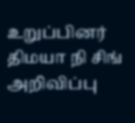உறுப்பினர் திமயா நி சிங் அறிவிப்பு